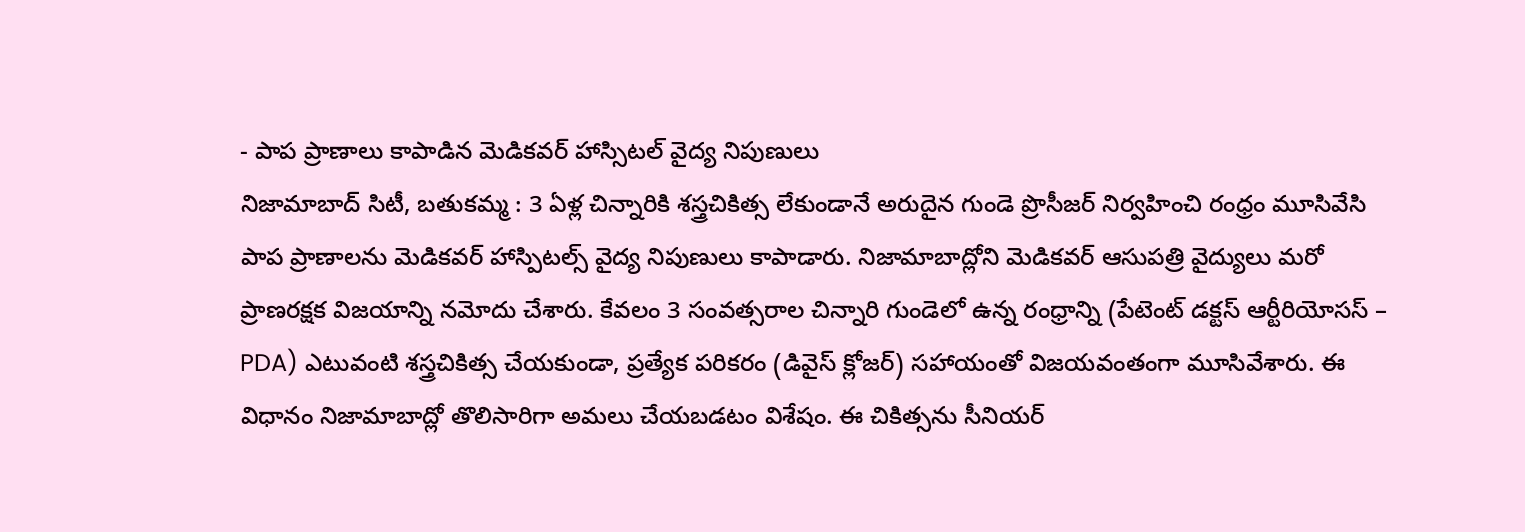- పాప ప్రాణాలు కాపాడిన మెడికవర్ హాస్సిటల్ వైద్య నిపుణులు
నిజామాబాద్ సిటీ, బతుకమ్మ : 3 ఏళ్ల చిన్నారికి శస్త్రచికిత్స లేకుండానే అరుదైన గుండె ప్రొసీజర్ నిర్వహించి రంధ్రం మూసివేసి పాప ప్రాణాలను మెడికవర్ హాస్పిటల్స్ వైద్య నిపుణులు కాపాడారు. నిజామాబాద్లోని మెడికవర్ ఆసుపత్రి వైద్యులు మరో ప్రాణరక్షక విజయాన్ని నమోదు చేశారు. కేవలం 3 సంవత్సరాల చిన్నారి గుండెలో ఉన్న రంధ్రాన్ని (పేటెంట్ డక్టస్ ఆర్టీరియోసస్ – PDA) ఎటువంటి శస్త్రచికిత్స చేయకుండా, ప్రత్యేక పరికరం (డివైస్ క్లోజర్) సహాయంతో విజయవంతంగా మూసివేశారు. ఈ విధానం నిజామాబాద్లో తొలిసారిగా అమలు చేయబడటం విశేషం. ఈ చికిత్సను సీనియర్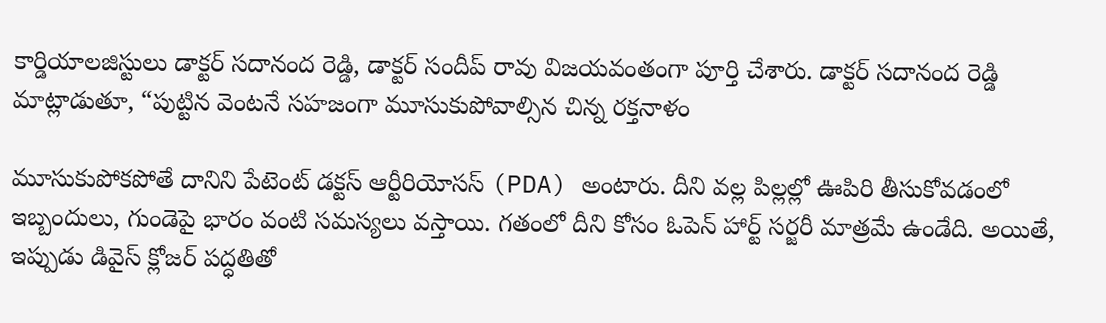కార్డియాలజిస్టులు డాక్టర్ సదానంద రెడ్డి, డాక్టర్ సందీప్ రావు విజయవంతంగా పూర్తి చేశారు. డాక్టర్ సదానంద రెడ్డి మాట్లాడుతూ, “పుట్టిన వెంటనే సహజంగా మూసుకుపోవాల్సిన చిన్న రక్తనాళం

మూసుకుపోకపోతే దానిని పేటెంట్ డక్టస్ ఆర్టీరియోసస్ (PDA) అంటారు. దీని వల్ల పిల్లల్లో ఊపిరి తీసుకోవడంలో ఇబ్బందులు, గుండెపై భారం వంటి సమస్యలు వస్తాయి. గతంలో దీని కోసం ఓపెన్ హార్ట్ సర్జరీ మాత్రమే ఉండేది. అయితే, ఇప్పుడు డివైస్ క్లోజర్ పద్ధతితో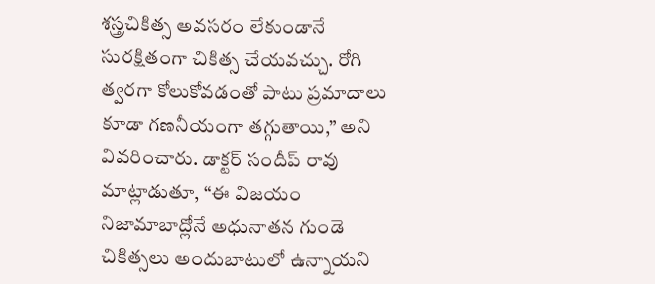శస్త్రచికిత్స అవసరం లేకుండానే సురక్షితంగా చికిత్స చేయవచ్చు. రోగి త్వరగా కోలుకోవడంతో పాటు ప్రమాదాలు కూడా గణనీయంగా తగ్గుతాయి,” అని వివరించారు. డాక్టర్ సందీప్ రావు మాట్లాడుతూ, “ఈ విజయం నిజామాబాద్లోనే అధునాతన గుండె చికిత్సలు అందుబాటులో ఉన్నాయని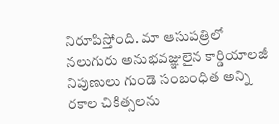నిరూపిస్తోంది. మా ఆసుపత్రిలో నలుగురు అనుభవజ్ఞులైన కార్డియాలజీ నిపుణులు గుండె సంబంధిత అన్ని రకాల చికిత్సలను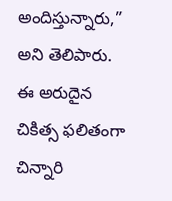అందిస్తున్నారు,” అని తెలిపారు. ఈ అరుదైన చికిత్స ఫలితంగా చిన్నారి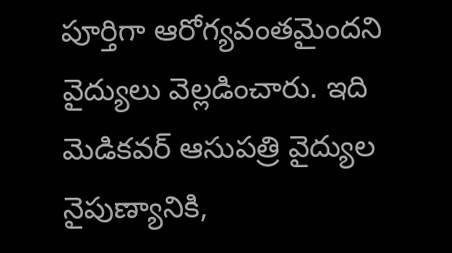పూర్తిగా ఆరోగ్యవంతమైందని వైద్యులు వెల్లడించారు. ఇది మెడికవర్ ఆసుపత్రి వైద్యుల నైపుణ్యానికి,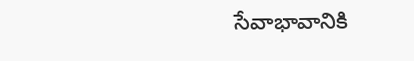సేవాభావానికి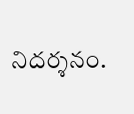నిదర్శనం.